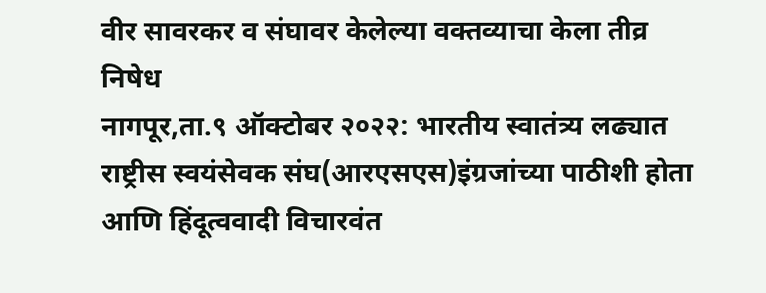वीर सावरकर व संघावर केलेल्या वक्तव्याचा केला तीव्र निषेध
नागपूर,ता.९ ऑक्टोबर २०२२: भारतीय स्वातंत्र्य लढ्यात राष्ट्रीस स्वयंसेवक संघ(आरएसएस)इंग्रजांच्या पाठीशी होता आणि हिंदूत्ववादी विचारवंत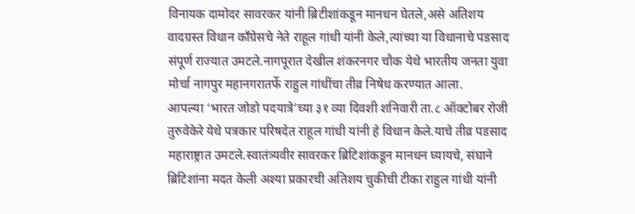विनायक दामोदर सावरकर यांनी ब्रिटीशांकडून मानधन घेतले,असे अतिशय वादग्रस्त विधान काँग्रेसचे नेते राहूल गांधी यांनी केले,त्यांच्या या विधानाचे पडसाद संपूर्ण राज्यात उमटले.नागपूरात देखील शंकरनगर चौक येथे भारतीय जनता युवा मोर्चा नागपुर महानगरातर्फे राहुल गांधींचा तीव्र निषेध करण्यात आला.
आपल्या ‘भारत जोडो पदयात्रे’च्या ३१ व्या दिवशी शनिवारी ता.८ ऑक्टोबर रोजी तुरुवेकेरे येथे पत्रकार परिषदेत राहूल गांधी यांनी हे विधान केले.याचे तीव्र पडसाद महाराष्ट्रात उमटले.स्वातंत्र्यवीर सावरकर ब्रिटिशांकडून मानधन घ्यायचे, संघाने ब्रिटिशांना मदत केली अश्या प्रकारची अतिशय चुकीची टीका राहुल गांधी यांनी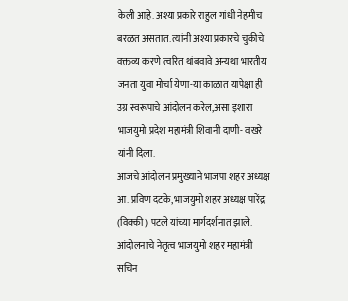केली आहे. अश्या प्रकारे राहुल गांधी नेहमीच बरळत असतात. त्यांनी अश्या प्रकारचे चुकीचे वक्तव्य करणे त्वरित थांबवावे अन्यथा भारतीय जनता युवा मोर्चा येणा-या काळात यापेक्षा ही उग्र स्वरूपाचे आंदोलन करेल,असा इशारा भाजयुमो प्रदेश महामंत्री शिवानी दाणी- वखरे यांनी दिला.
आजचे आंदोलन प्रमुख्याने भाजपा शहर अध्यक्ष आ. प्रविण दटके, भाजयुमो शहर अध्यक्ष पारेंद्र (विक्की) पटले यांच्या मार्गदर्शनात झाले.
आंदोलनाचे नेतृत्व भाजयुमो शहर महामंत्री सचिन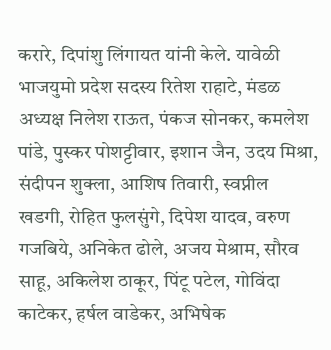करारे, दिपांशु लिंगायत यांनी केले. यावेळी भाजयुमो प्रदेश सदस्य रितेश राहाटे, मंडळ अध्यक्ष निलेश राऊत, पंकज सोनकर, कमलेश पांडे, पुस्कर पोशट्टीवार, इशान जैन, उदय मिश्रा, संदीपन शुक्ला, आशिष तिवारी, स्वप्नील खडगी, रोहित फुलसुंगे, दिपेश यादव, वरुण गजबिये, अनिकेत ढोले, अजय मेश्राम, सौरव साहू, अकिलेश ठाकूर, पिंटू पटेल, गोविंदा काटेकर, हर्षल वाडेकर, अभिषेक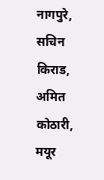नागपुरे, सचिन किराड, अमित कोठारी, मयूर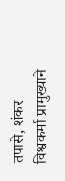तपासे, शंकर विश्वकर्मा प्रामुख्याने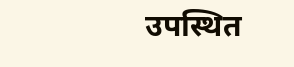उपस्थित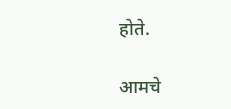होते.

आमचे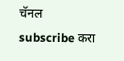चॅनल subscribe करा